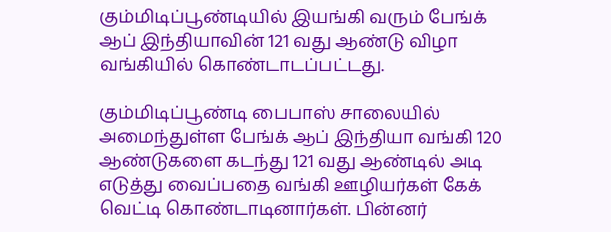கும்மிடிப்பூண்டியில் இயங்கி வரும் பேங்க் ஆப் இந்தியாவின் 121 வது ஆண்டு விழா வங்கியில் கொண்டாடப்பட்டது.

கும்மிடிப்பூண்டி பைபாஸ் சாலையில் அமைந்துள்ள பேங்க் ஆப் இந்தியா வங்கி 120 ஆண்டுகளை கடந்து 121 வது ஆண்டில் அடி எடுத்து வைப்பதை வங்கி ஊழியர்கள் கேக் வெட்டி கொண்டாடினார்கள். பின்னர்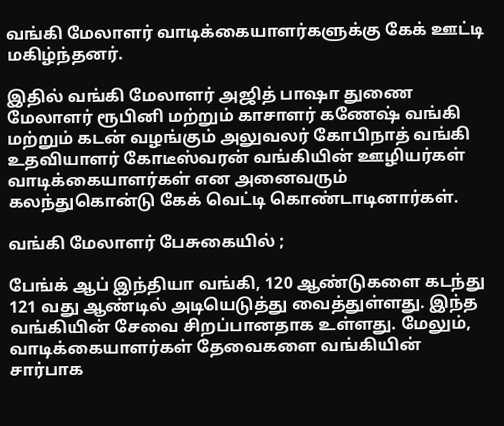வங்கி மேலாளர் வாடிக்கையாளர்களுக்கு கேக் ஊட்டி மகிழ்ந்தனர்.

இதில் வங்கி மேலாளர் அஜித் பாஷா துணை மேலாளர் ரூபினி மற்றும் காசாளர் கணேஷ் வங்கி மற்றும் கடன் வழங்கும் அலுவலர் கோபிநாத் வங்கி உதவியாளர் கோடீஸ்வரன் வங்கியின் ஊழியர்கள் வாடிக்கையாளர்கள் என அனைவரும் கலந்துகொன்டு கேக் வெட்டி கொண்டாடினார்கள்.

வங்கி மேலாளர் பேசுகையில் ;

பேங்க் ஆப் இந்தியா வங்கி, 120 ஆண்டுகளை கடந்து 121 வது ஆண்டில் அடியெடுத்து வைத்துள்ளது. இந்த வங்கியின் சேவை சிறப்பானதாக உள்ளது. மேலும், வாடிக்கையாளர்கள் தேவைகளை வங்கியின் சார்பாக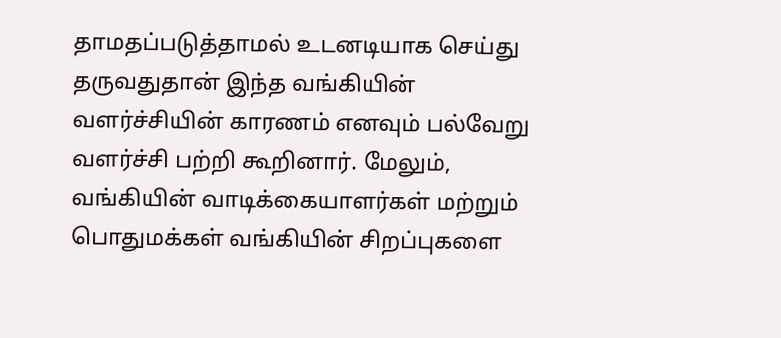தாமதப்படுத்தாமல் உடனடியாக செய்து தருவதுதான் இந்த வங்கியின் வளர்ச்சியின் காரணம் எனவும் பல்வேறு வளர்ச்சி பற்றி கூறினார். மேலும், வங்கியின் வாடிக்கையாளர்கள் மற்றும் பொதுமக்கள் வங்கியின் சிறப்புகளை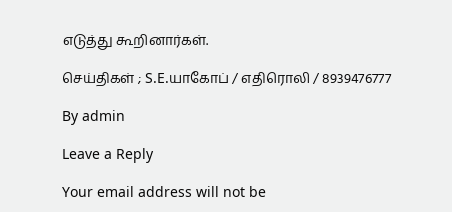எடுத்து கூறினார்கள்.

செய்திகள் ; S.E.யாகோப் / எதிரொலி / 8939476777

By admin

Leave a Reply

Your email address will not be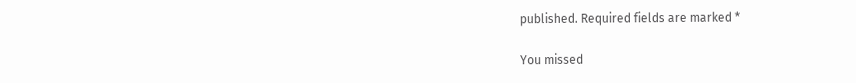published. Required fields are marked *

You missed